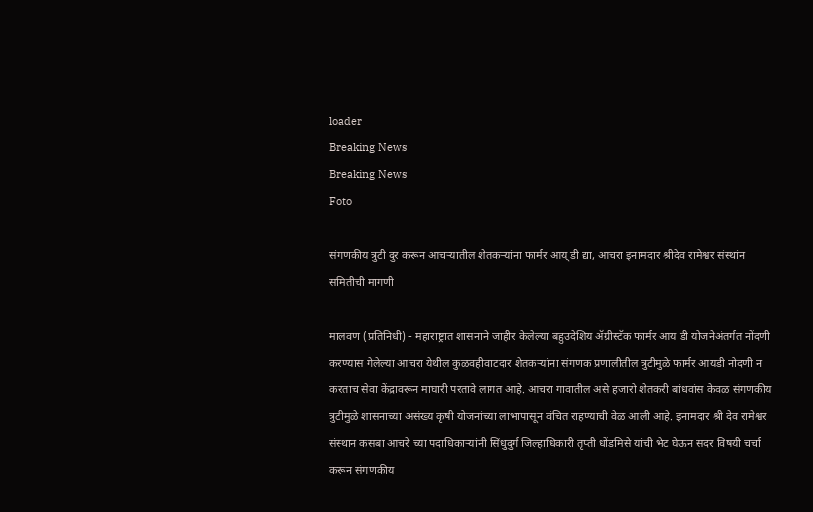loader
Breaking News
Breaking News
Foto

संगणकीय त्रुटी दुर करून आचऱ्यातील शेतकऱ्यांना फार्मर आय् डी द्या, आचरा इनामदार श्रीदेव रामेश्वर संस्थांन समितीची मागणी

मालवण (प्रतिनिधी) - महाराष्ट्रात शासनाने जाहीर केलेल्या बहुउदेशिय ॲग्रीस्टॅक फार्मर आय डी योजनेअंतर्गत नोंदणी करण्यास गेलेल्या आचरा येथील कुळवहीवाटदार शेतकऱ्यांना संगणक प्रणालीतील त्रुटीमुळे फार्मर आयडी नोदणी न करताच सेवा केंद्रावरून माघारी परतावे लागत आहे. आचरा गावातील असे हजारो शेतकरी बांधवांस केवळ संगणकीय त्रुटीमुळे शासनाच्या असंख्य कृषी योजनांच्या लाभापासून वंचित राहण्याची वेळ आली आहे. इनामदार श्री देव रामेश्वर संस्थान कसबा आचरे च्या पदाधिकाऱ्यांनी सिंधुदुर्ग जिल्हाधिकारी तृप्ती धोंडमिसे यांची भेट घेऊन सदर विषयी चर्चा करून संगणकीय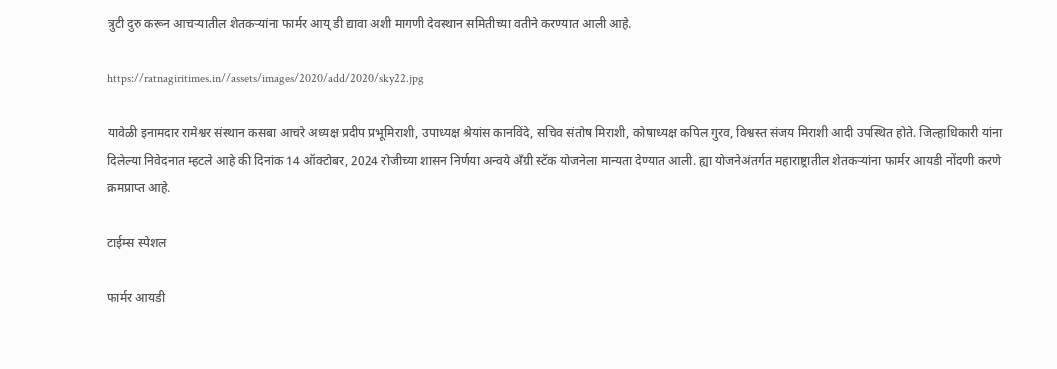त्रुटी दुरु करून आचऱ्यातील शेतकऱ्यांना फार्मर आय् डी द्यावा अशी मागणी देवस्थान समितीच्या वतीने करण्यात आली आहे.

https://ratnagiritimes.in//assets/images/2020/add/2020/sky22.jpg

यावेळी इनामदार रामेश्वर संस्थान कसबा आचरे अध्यक्ष प्रदीप प्रभूमिराशी, उपाध्यक्ष श्रेयांस कानविंदे, सचिव संतोष मिराशी, कोषाध्यक्ष कपिल गुरव, विश्वस्त संजय मिराशी आदी उपस्थित होते. जिल्हाधिकारी यांना दिलेल्या निवेदनात म्हटले आहे की दिनांक 14 ऑक्टोबर, 2024 रोजीच्या शासन निर्णया अन्वये अँग्री स्टॅक योजनेला मान्यता देण्यात आली. ह्या योजनेअंतर्गत महाराष्ट्रातील शेतकऱ्यांना फार्मर आयडी नोंदणी करणे क्रमप्राप्त आहे.

टाईम्स स्पेशल

फार्मर आयडी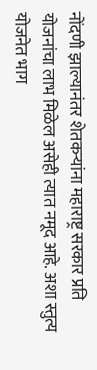नोंदणी झाल्यानंतर शेतकऱ्यांना महाराष्ट्र सरकार प्रति योजनांचा लाभ मिळेल असेही त्यात नमूद आहे. अशा स्तुत्य योजनेत भाग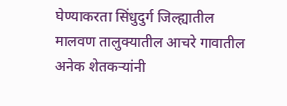घेण्याकरता सिंधुदुर्ग जिल्ह्यातील मालवण तालुक्यातील आचरे गावातील अनेक शेतकऱ्यांनी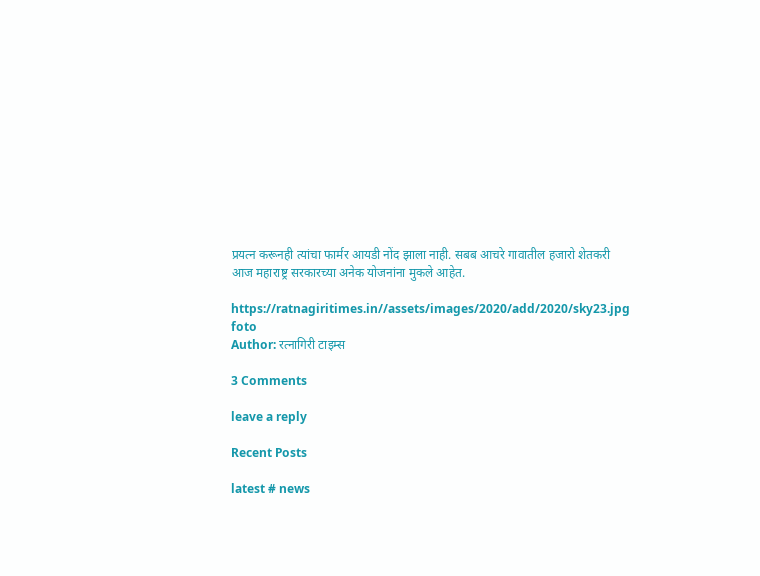प्रयत्न करूनही त्यांचा फार्मर आयडी नोंद झाला नाही. सबब आचरे गावातील हजारो शेतकरी आज महाराष्ट्र सरकारच्या अनेक योजनांना मुकले आहेत.

https://ratnagiritimes.in//assets/images/2020/add/2020/sky23.jpg
foto
Author: रत्नागिरी टाइम्स

3 Comments

leave a reply

Recent Posts

latest # news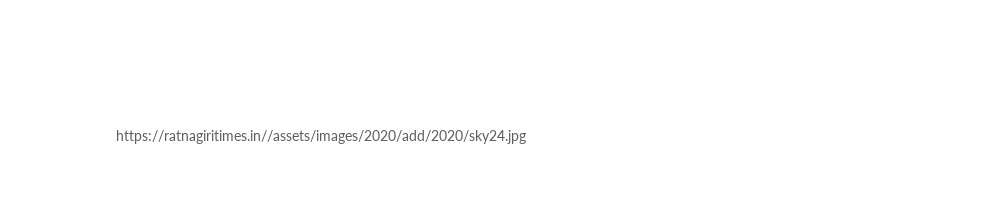https://ratnagiritimes.in//assets/images/2020/add/2020/sky24.jpg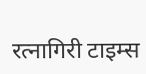रत्नागिरी टाइम्स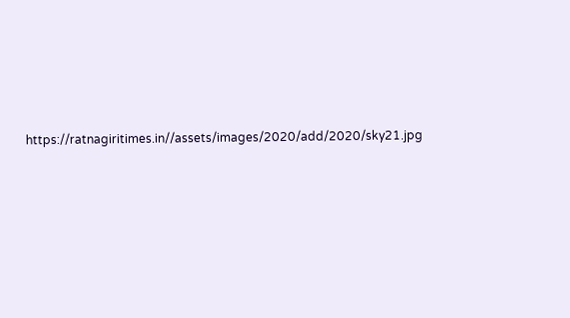https://ratnagiritimes.in//assets/images/2020/add/2020/sky21.jpg